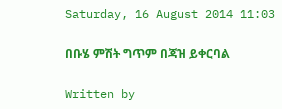Saturday, 16 August 2014 11:03

በቡሄ ምሽት ግጥም በጃዝ ይቀርባል

Written by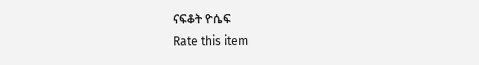ናፍቆት ዮሴፍ
Rate this item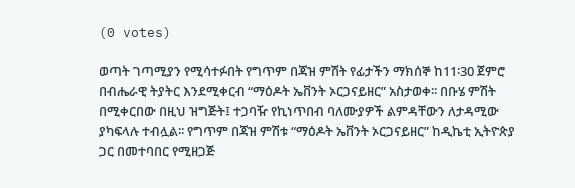(0 votes)

ወጣት ገጣሚያን የሚሳተፉበት የግጥም በጃዝ ምሽት የፊታችን ማክሰኞ ከ11፡30 ጀምሮ በብሔራዊ ትያትር እንደሚቀርብ “ማዕዶት ኤቨንት ኦርጋናይዘር” አስታወቀ፡፡ በቡሄ ምሽት በሚቀርበው በዚህ ዝግጅት፤ ተጋባዥ የኪነጥበብ ባለሙያዎች ልምዳቸውን ለታዳሚው ያካፍላሉ ተብሏል፡፡ የግጥም በጃዝ ምሽቱ “ማዕዶት ኤቨንት ኦርጋናይዘር” ከዲኬቲ ኢትዮጵያ ጋር በመተባበር የሚዘጋጅ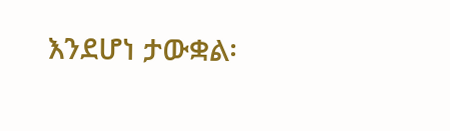እንደሆነ ታውቋል፡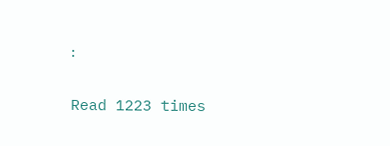፡

Read 1223 times